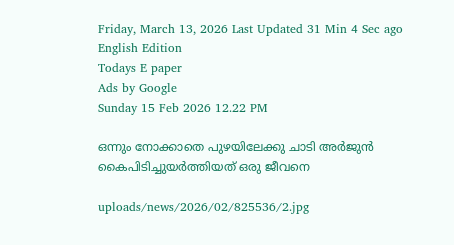Friday, March 13, 2026 Last Updated 31 Min 4 Sec ago English Edition
Todays E paper
Ads by Google
Sunday 15 Feb 2026 12.22 PM

ഒന്നും നോക്കാതെ പുഴയിലേക്കു ചാടി അര്‍ജുന്‍ കൈപിടിച്ചുയര്‍ത്തിയത്‌ ഒരു ജീവനെ

uploads/news/2026/02/825536/2.jpg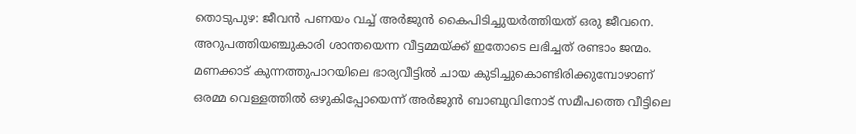തൊടുപുഴ: ജീവന്‍ പണയം വച്ച്‌ അര്‍ജുന്‍ കൈപിടിച്ചുയര്‍ത്തിയത്‌ ഒരു ജീവനെ. അറുപത്തിയഞ്ചുകാരി ശാന്തയെന്ന വീട്ടമ്മയ്‌ക്ക് ഇതോടെ ലഭിച്ചത്‌ രണ്ടാം ജന്മം. മണക്കാട്‌ കുന്നത്തുപാറയിലെ ഭാര്യവീട്ടില്‍ ചായ കുടിച്ചുകൊണ്ടിരിക്കുമ്പോഴാണ്‌ ഒരമ്മ വെള്ളത്തില്‍ ഒഴുകിപ്പോയെന്ന്‌ അര്‍ജുന്‍ ബാബുവിനോട്‌ സമീപത്തെ വീട്ടിലെ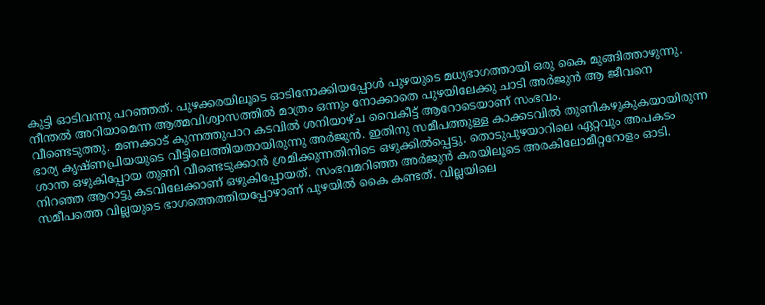കുട്ടി ഓടിവന്നു പറഞ്ഞത്‌. പുഴക്കരയിലൂടെ ഓടിനോക്കിയപ്പോള്‍ പുഴയുടെ മധ്യഭാഗത്തായി ഒരു കൈ മുങ്ങിത്താഴുന്നു.
നീന്തല്‍ അറിയാമെന്ന ആത്മവിശ്വാസത്തില്‍ മാത്രം ഒന്നും നോക്കാതെ പുഴയിലേക്കു ചാടി അര്‍ജുന്‍ ആ ജീവനെ വീണ്ടെടുത്തു. മണക്കാട്‌ കുന്നത്തുപാറ കടവില്‍ ശനിയാഴ്‌ച വൈകീട്ട്‌ ആറോടെയാണ്‌ സംഭവം.
ഭാര്യ കൃഷ്‌ണപ്രിയയുടെ വീട്ടിലെത്തിയതായിരുന്നു അര്‍ജുന്‍. ഇതിനു സമീപത്തുള്ള കാക്കടവില്‍ തുണികഴുകുകയായിരുന്ന ശാന്ത ഒഴുകിപ്പോയ തുണി വീണ്ടെടുക്കാന്‍ ശ്രമിക്കുന്നതിനിടെ ഒഴുക്കില്‍പ്പെട്ടു. തൊടുപുഴയാറിലെ ഏറ്റവും അപകടം നിറഞ്ഞ ആറാട്ടു കടവിലേക്കാണ്‌ ഒഴുകിപ്പോയത്‌. സംഭവമറിഞ്ഞ അര്‍ജുന്‍ കരയിലൂടെ അരകിലോമീറ്ററോളം ഓടി. സമീപത്തെ വില്ലയുടെ ഭാഗത്തെത്തിയപ്പോഴാണ്‌ പുഴയില്‍ കൈ കണ്ടത്‌. വില്ലയിലെ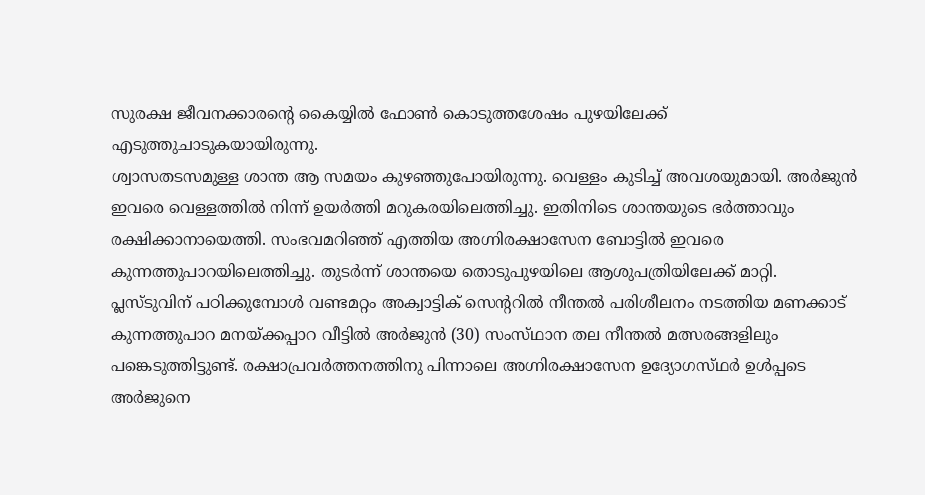സുരക്ഷ ജീവനക്കാരന്റെ കൈയ്യില്‍ ഫോണ്‍ കൊടുത്തശേഷം പുഴയിലേക്ക്‌ എടുത്തുചാടുകയായിരുന്നു.
ശ്വാസതടസമുള്ള ശാന്ത ആ സമയം കുഴഞ്ഞുപോയിരുന്നു. വെള്ളം കുടിച്ച്‌ അവശയുമായി. അര്‍ജുന്‍ ഇവരെ വെള്ളത്തില്‍ നിന്ന്‌ ഉയര്‍ത്തി മറുകരയിലെത്തിച്ചു. ഇതിനിടെ ശാന്തയുടെ ഭര്‍ത്താവും രക്ഷിക്കാനായെത്തി. സംഭവമറിഞ്ഞ്‌ എത്തിയ അഗ്നിരക്ഷാസേന ബോട്ടില്‍ ഇവരെ കുന്നത്തുപാറയിലെത്തിച്ചു. തുടര്‍ന്ന്‌ ശാന്തയെ തൊടുപുഴയിലെ ആശുപത്രിയിലേക്ക്‌ മാറ്റി.
പ്ലസ്‌ടുവിന്‌ പഠിക്കുമ്പോള്‍ വണ്ടമറ്റം അക്വാട്ടിക്‌ സെന്ററില്‍ നീന്തല്‍ പരിശീലനം നടത്തിയ മണക്കാട്‌ കുന്നത്തുപാറ മനയ്‌ക്കപ്പാറ വീട്ടില്‍ അര്‍ജുന്‍ (30) സംസ്‌ഥാന തല നീന്തല്‍ മത്സരങ്ങളിലും പങ്കെടുത്തിട്ടുണ്ട്‌. രക്ഷാപ്രവര്‍ത്തനത്തിനു പിന്നാലെ അഗ്നിരക്ഷാസേന ഉദ്യോഗസ്‌ഥര്‍ ഉള്‍പ്പടെ അര്‍ജുനെ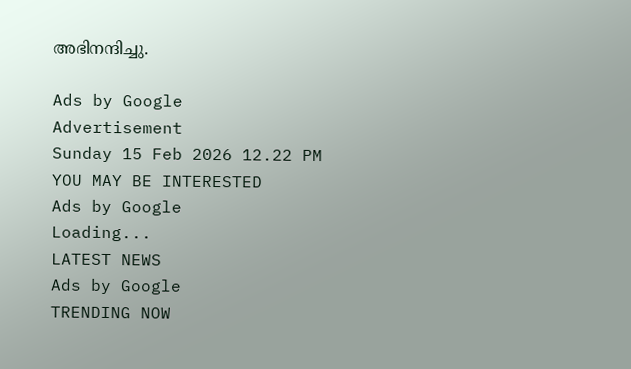അഭിനന്ദിച്ചു.

Ads by Google
Advertisement
Sunday 15 Feb 2026 12.22 PM
YOU MAY BE INTERESTED
Ads by Google
Loading...
LATEST NEWS
Ads by Google
TRENDING NOW